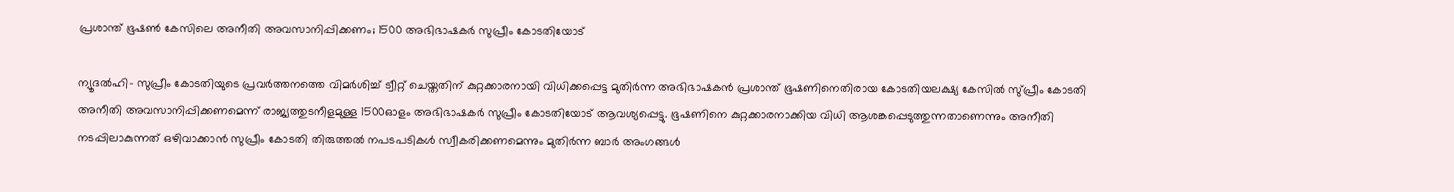പ്രശാന്ത് ഭൂഷണ്‍ കേസിലെ അനീതി അവസാനിപ്പിക്കണം; 1500 അഭിഭാഷകര്‍ സുപ്രീം കോടതിയോട്

ന്യൂദല്‍ഹി- സുപ്രീം കോടതിയുടെ പ്രവര്‍ത്തനത്തെ വിമര്‍ശിച്ച് ട്വീറ്റ് ചെയ്തതിന് കുറ്റക്കാരനായി വിധിക്കപ്പെട്ട മുതിര്‍ന്ന അഭിഭാഷകന്‍ പ്രശാന്ത് ഭൂഷണിനെതിരായ കോടതിയലക്ഷ്യ കേസില്‍ സു്പ്രീം കോടതി അനീതി അവസാനിപ്പിക്കണമെന്ന് രാജ്യത്തുടനീളമുള്ള 1500ഓളം അഭിഭാഷകര്‍ സുപ്രീം കോടതിയോട് ആവശ്യപ്പെട്ടു. ഭൂഷണിനെ കുറ്റക്കാരനാക്കിയ വിധി ആശങ്കപ്പെടുത്തുന്നതാണെന്നും അനീതി നടപ്പിലാകുന്നത് ഒഴിവാക്കാന്‍ സുപ്രീം കോടതി തിരുത്തല്‍ നപടപടികള്‍ സ്വീകരിക്കണമെന്നും മുതിര്‍ന്ന ബാര്‍ അംഗങ്ങള്‍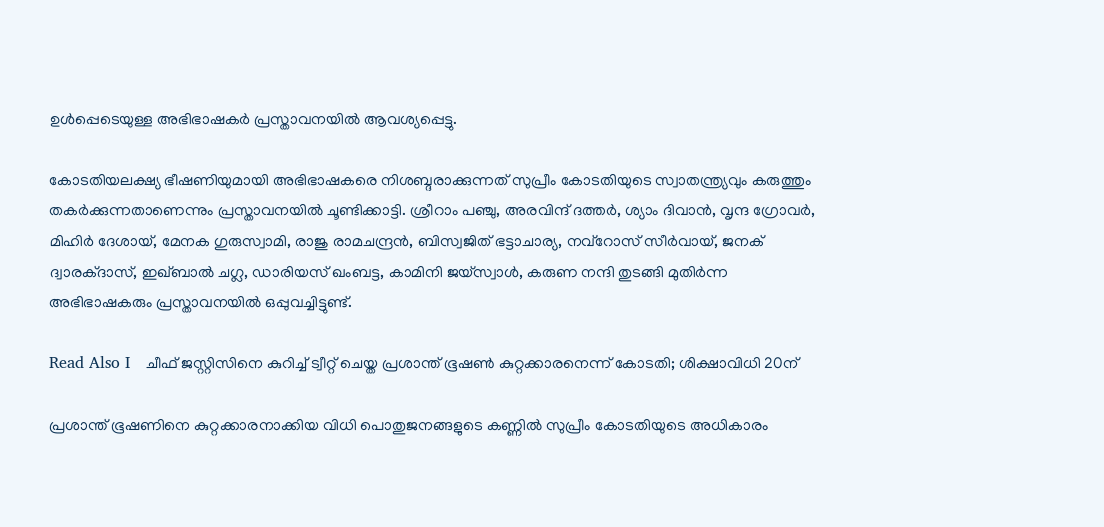ഉള്‍പ്പെടെയുള്ള അഭിഭാഷകര്‍ പ്രസ്താവനയില്‍ ആവശ്യപ്പെട്ടു.

കോടതിയലക്ഷ്യ ഭീഷണിയുമായി അഭിഭാഷകരെ നിശബ്ദരാക്കുന്നത് സുപ്രീം കോടതിയുടെ സ്വാതന്ത്ര്യവും കരുത്തും തകര്‍ക്കുന്നതാണെന്നും പ്രസ്താവനയില്‍ ചൂണ്ടിക്കാട്ടി. ശ്രീറാം പഞ്ചു, അരവിന്ദ് ദത്തര്‍, ശ്യാം ദിവാന്‍, വൃന്ദ ഗ്രോവര്‍, മിഹിര്‍ ദേശായ്, മേനക ഗുരുസ്വാമി, രാജു രാമചന്ദ്രന്‍, ബിസ്വജിത് ഭട്ടാചാര്യ, നവ്‌റോസ് സീര്‍വായ്, ജനക് ദ്വാരക്ദാസ്, ഇഖ്ബാല്‍ ചഗ്ല, ഡാരിയസ് ഖംബട്ട, കാമിനി ജയ്‌സ്വാള്‍, കരുണ നന്ദി തുടങ്ങി മുതിര്‍ന്ന അഭിഭാഷകരും പ്രസ്താവനയില്‍ ഒപ്പുവച്ചിട്ടുണ്ട്.

Read Also I   ചീഫ് ജസ്റ്റിസിനെ കുറിച്ച് ട്വീറ്റ് ചെയ്ത പ്രശാന്ത് ഭൂഷണ്‍ കുറ്റക്കാരനെന്ന് കോടതി; ശിക്ഷാവിധി 20ന്

പ്രശാന്ത് ഭൂഷണിനെ കുറ്റക്കാരനാക്കിയ വിധി പൊതുജനങ്ങളുടെ കണ്ണില്‍ സുപ്രീം കോടതിയുടെ അധികാരം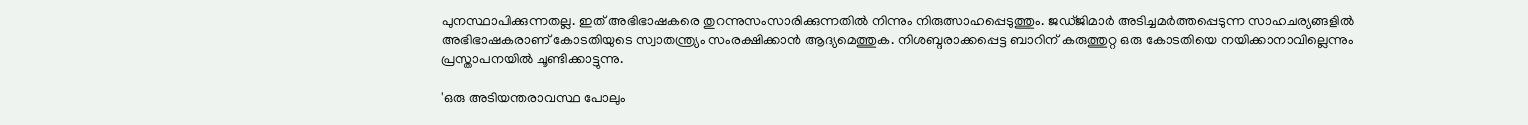പുനസ്ഥാപിക്കുന്നതല്ല. ഇത് അഭിഭാഷകരെ തുറന്നുസംസാരിക്കുന്നതില്‍ നിന്നും നിരുത്സാഹപ്പെടുത്തും. ജഡ്ജിമാര്‍ അടിച്ചമര്‍ത്തപ്പെടുന്ന സാഹചര്യങ്ങളില്‍ അഭിഭാഷകരാണ് കോടതിയുടെ സ്വാതന്ത്ര്യം സംരക്ഷിക്കാന്‍ ആദ്യമെത്തുക. നിശബ്ദരാക്കപ്പെട്ട ബാറിന് കരുത്തുറ്റ ഒരു കോടതിയെ നയിക്കാനാവില്ലെന്നും പ്രസ്താപനയില്‍ ചൂണ്ടിക്കാട്ടുന്നു.

'ഒരു അടിയന്തരാവസ്ഥ പോലും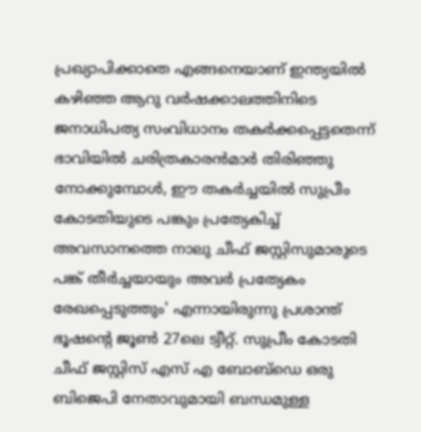പ്രഖ്യാപിക്കാതെ എങ്ങനെയാണ് ഇന്ത്യയില്‍ കഴിഞ്ഞ ആറു വര്‍ഷക്കാലത്തിനിടെ ജനാധിപത്യ സംവിധാനം തകര്‍ക്കപ്പെട്ടതെന്ന് ഭാവിയില്‍ ചരിത്രകാരന്‍മാര്‍ തിരിഞ്ഞു നോക്കുമ്പോള്‍, ഈ തകര്‍ച്ചയില്‍ സുപ്രീം കോടതിയുടെ പങ്കും പ്രത്യേകിച്ച് അവസാനത്തെ നാലു ചീഫ് ജസ്റ്റിസുമാരുടെ പങ്ക് തീര്‍ച്ചയായും അവര്‍ പ്രത്യേകം രേഖപ്പെടുത്തും' എന്നായിരുന്നു പ്രശാന്ത് ഭൂഷന്റെ ജൂണ്‍ 27ലെ ട്വീറ്റ്. സുപ്രീം കോടതി ചീഫ് ജസ്റ്റിസ് എസ് എ ബോബ്‌ഡെ ഒരു ബിജെപി നേതാവുമായി ബന്ധമുള്ള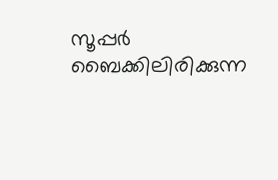സൂപ്പര്‍ ബൈക്കിലിരിക്കുന്ന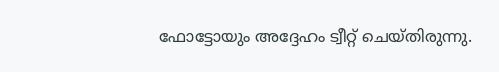ഫോട്ടോയും അദ്ദേഹം ട്വീറ്റ് ചെയ്തിരുന്നു.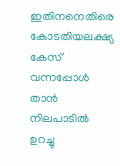ഇതിനനെതിരെ കോടതിയലക്ഷ്യ കേസ് വന്നപ്പോള്‍ താന്‍ നിലപാടില്‍ ഉറച്ചു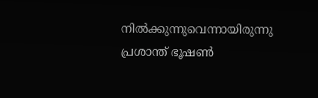നില്‍ക്കുന്നുവെന്നായിരുന്നു പ്രശാന്ത് ഭൂഷണ്‍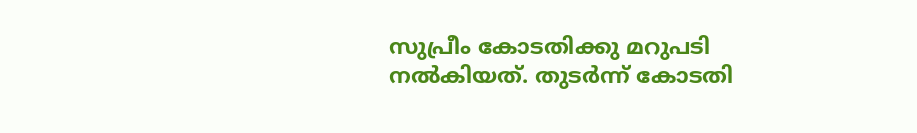സുപ്രീം കോടതിക്കു മറുപടി നല്‍കിയത്. തുടര്‍ന്ന് കോടതി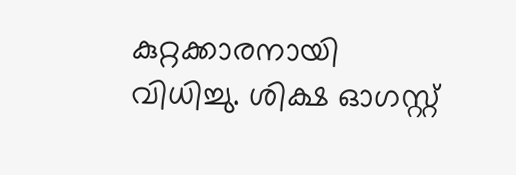കുറ്റക്കാരനായി വിധിച്ചു. ശിക്ഷ ഓഗസ്റ്റ്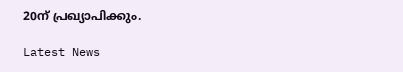20ന് പ്രഖ്യാപിക്കും.

Latest News